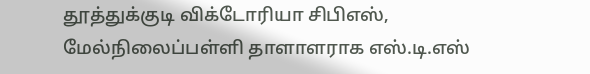தூத்துக்குடி விக்டோரியா சிபிஎஸ், மேல்நிலைப்பள்ளி தாளாளராக எஸ்.டி.எஸ்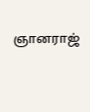ஞானராஜ்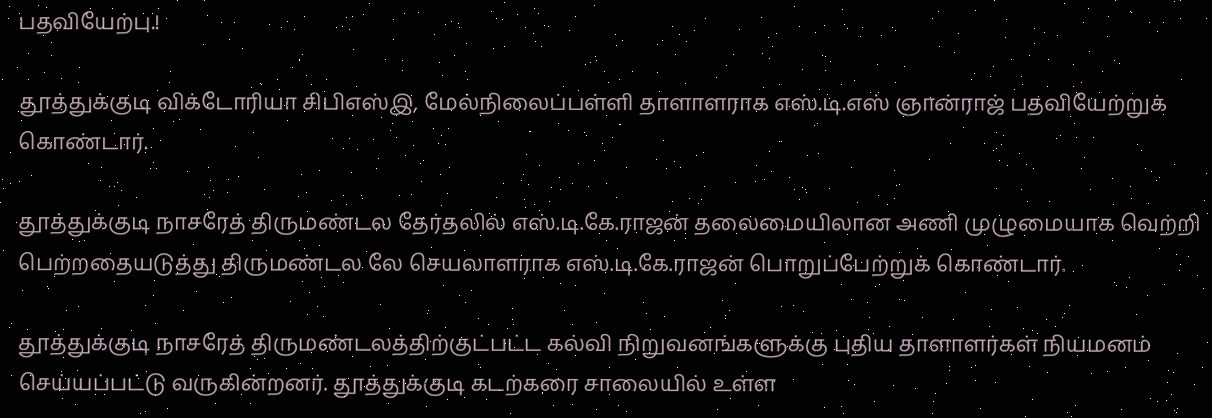பதவியேற்பு.!

தூத்துக்குடி விக்டோரியா சிபிஎஸ்இ, மேல்நிலைப்பள்ளி தாளாளராக எஸ்.டி.எஸ் ஞான்ராஜ் பதவியேற்றுக் கொண்டார்.

தூத்துக்குடி நாசரேத் திருமண்டல தேர்தலில் எஸ்.டி.கே.ராஜன் தலைமையிலான அணி முழுமையாக வெற்றி பெற்றதையடுத்து திருமண்டல லே செயலாளராக எஸ்.டி.கே.ராஜன் பொறுப்பேற்றுக் கொண்டார்.

தூத்துக்குடி நாசரேத் திருமண்டலத்திற்குட்பட்ட கல்வி நிறுவனங்களுக்கு புதிய தாளாளர்கள் நியமனம் செய்யப்பட்டு வருகின்றனர். தூத்துக்குடி கடற்கரை சாலையில் உள்ள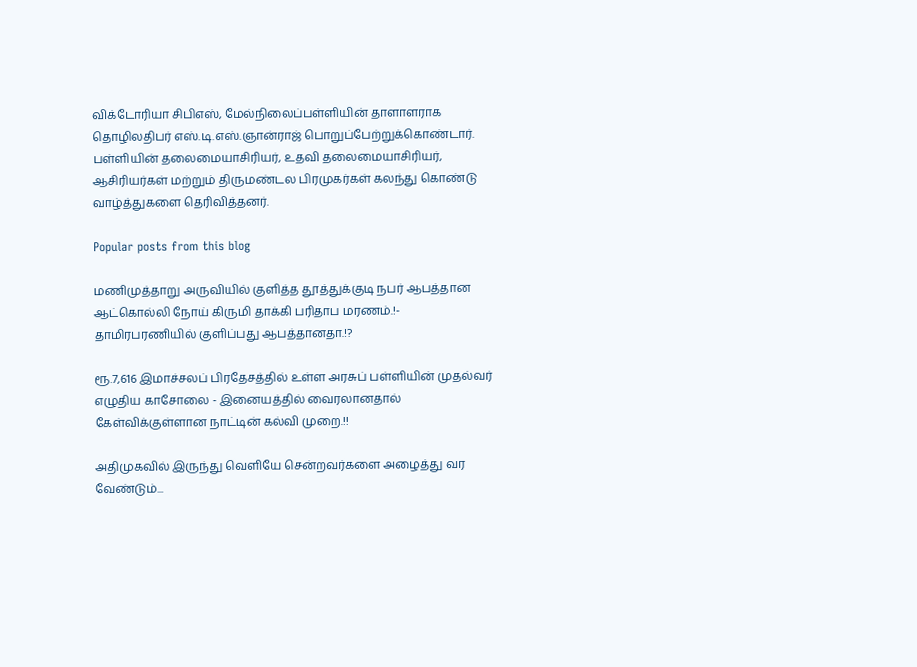விக்டோரியா சிபிஎஸ், மேல்நிலைப்பள்ளியின் தாளாளராக தொழிலதிபர் எஸ்.டி.எஸ்.ஞான்ராஜ் பொறுப்பேற்றுக்கொண்டார். பள்ளியின் தலைமையாசிரியர், உதவி தலைமையாசிரியர், ஆசிரியர்கள் மற்றும் திருமண்டல பிரமுகர்கள் கலந்து கொண்டு வாழ்த்துகளை தெரிவித்தனர்.

Popular posts from this blog

மணிமுத்தாறு அருவியில் குளித்த தூத்துக்குடி நபர் ஆபத்தான ஆட்கொல்லி நோய் கிருமி தாக்கி பரிதாப மரணம்.!- தாமிரபரணியில் குளிப்பது ஆபத்தானதா.!?

ரூ.7,616 இமாச்சலப் பிரதேசத்தில் உள்ள அரசுப் பள்ளியின் முதல்வர் எழுதிய காசோலை - இனையத்தில் வைரலானதால் கேள்விக்குள்ளான நாட்டின் கல்வி முறை.!!

அதிமுகவில் இருந்து வெளியே சென்றவர்களை அழைத்து வர வேண்டும்...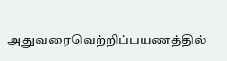அதுவரைவெற்றிப்பயணத்தில்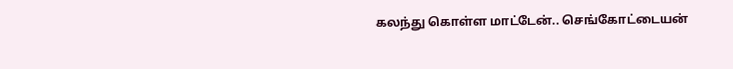கலந்து கொள்ள மாட்டேன்.. செங்கோட்டையன்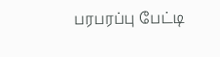பரபரப்பு பேட்டி